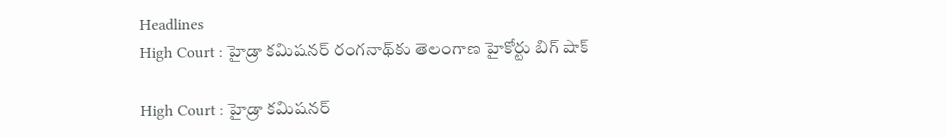Headlines
High Court : హైడ్రా కమిషనర్ రంగనాథ్‌కు తెలంగాణ హైకోర్టు బిగ్‌ షాక్

High Court : హైడ్రా కమిషనర్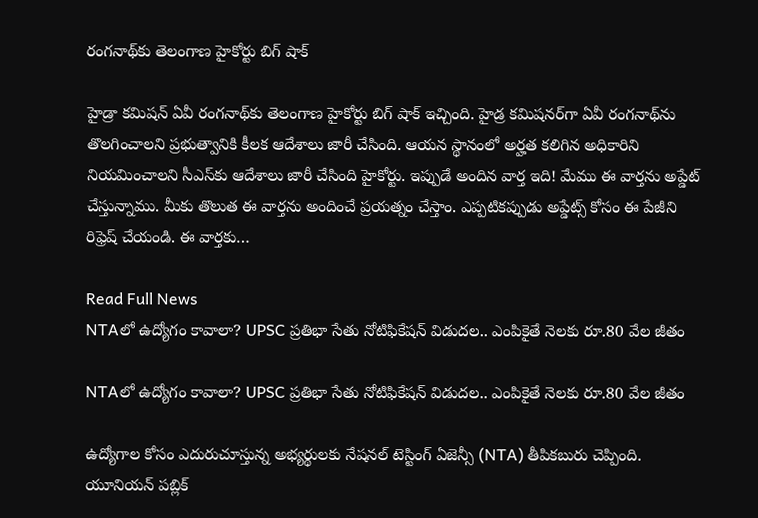రంగనాథ్‌కు తెలంగాణ హైకోర్టు బిగ్‌ షాక్

హైడ్రా కమిషన్ ఏవీ రంగనాథ్‌కు తెలంగాణ హైకోర్టు బిగ్‌ షాక్ ఇచ్చింది. హైడ్ర కమిషనర్‌గా ఏవీ రంగనాథ్‌ను తొలగించాలని ప్రభుత్వానికి కీలక ఆదేశాలు జారీ చేసింది. ఆయన స్థానంలో అర్హత కలిగిన అధికారిని నియమించాలని సీఎస్‌కు ఆదేశాలు జారీ చేసింది హైకోర్టు. ఇప్పుడే అందిన వార్త ఇది! మేము ఈ వార్తను అప్డేట్ చేస్తున్నాము. మీకు తొలుత ఈ వార్తను అందించే ప్రయత్నం చేస్తాం. ఎప్పటికప్పుడు అప్డేట్స్ కోసం ఈ పేజీని రిఫ్రెష్ చేయండి. ఈ వార్తకు…

Read Full News
NTAలో ఉద్యోగం కావాలా? UPSC ప్రతిభా సేతు నోటిఫికేషన్‌ విడుదల.. ఎంపికైతే నెలకు రూ.80 వేల జీతం

NTAలో ఉద్యోగం కావాలా? UPSC ప్రతిభా సేతు నోటిఫికేషన్‌ విడుదల.. ఎంపికైతే నెలకు రూ.80 వేల జీతం

ఉద్యోగాల కోసం ఎదురుచూస్తున్న అభ్యర్థులకు నేషనల్ టెస్టింగ్ ఏజెన్సీ (NTA) తీపికబురు చెప్పింది. యూనియన్ పబ్లిక్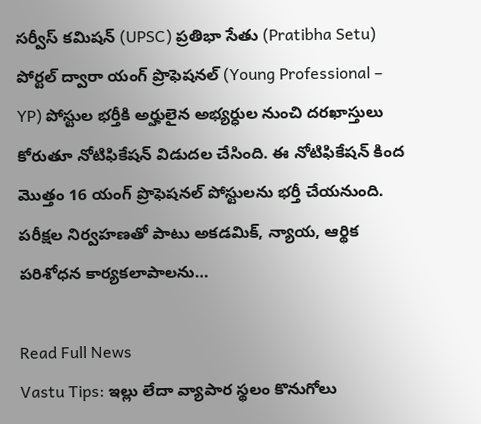సర్వీస్ కమిషన్ (UPSC) ప్రతిభా సేతు (Pratibha Setu) పోర్టల్ ద్వారా యంగ్ ప్రొఫెషనల్ (Young Professional – YP) పోస్టుల భర్తీకి అర్హులైన అభ్యర్ధుల నుంచి దరఖాస్తులు కోరుతూ నోటిఫికేషన్‌ విడుదల చేసింది. ఈ నోటిఫికేషన్‌ కింద మొత్తం 16 యంగ్ ప్రొఫెషనల్ పోస్టులను భర్తీ చేయనుంది. పరీక్షల నిర్వహణతో పాటు అకడమిక్, న్యాయ, ఆర్థిక పరిశోధన కార్యకలాపాలను…

Read Full News
Vastu Tips: ఇల్లు లేదా వ్యాపార స్థలం కొనుగోలు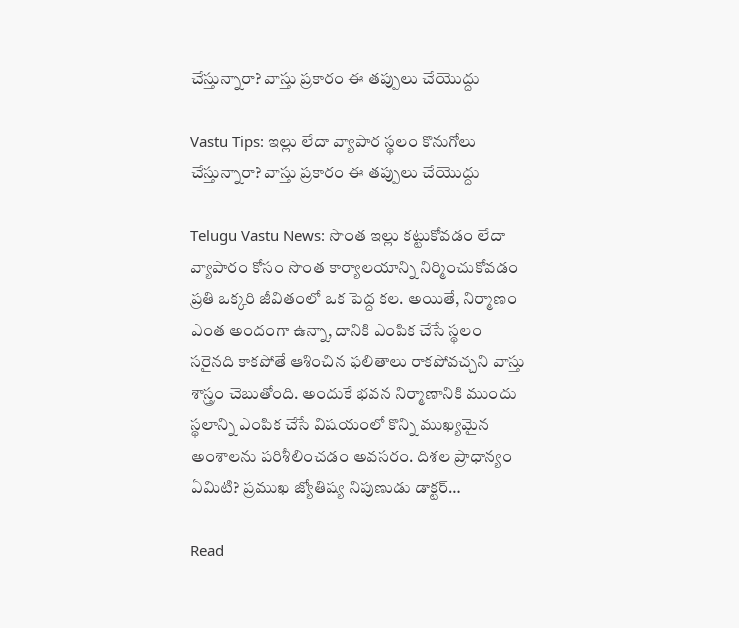చేస్తున్నారా? వాస్తు ప్రకారం ఈ తప్పులు చేయొద్దు

Vastu Tips: ఇల్లు లేదా వ్యాపార స్థలం కొనుగోలు చేస్తున్నారా? వాస్తు ప్రకారం ఈ తప్పులు చేయొద్దు

Telugu Vastu News: సొంత ఇల్లు కట్టుకోవడం లేదా వ్యాపారం కోసం సొంత కార్యాలయాన్ని నిర్మించుకోవడం ప్రతి ఒక్కరి జీవితంలో ఒక పెద్ద కల. అయితే, నిర్మాణం ఎంత అందంగా ఉన్నా, దానికి ఎంపిక చేసే స్థలం సరైనది కాకపోతే ఆశించిన ఫలితాలు రాకపోవచ్చని వాస్తు శాస్త్రం చెబుతోంది. అందుకే భవన నిర్మాణానికి ముందు స్థలాన్ని ఎంపిక చేసే విషయంలో కొన్ని ముఖ్యమైన అంశాలను పరిశీలించడం అవసరం. దిశల ప్రాధాన్యం ఏమిటి? ప్రముఖ జ్యోతిష్య నిపుణుడు డాక్టర్…

Read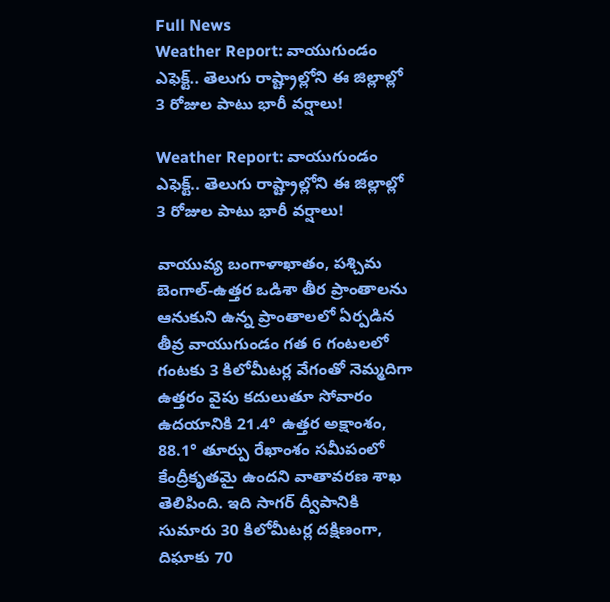Full News
Weather Report: వాయుగుండం ఎఫెక్ట్.. తెలుగు రాష్ట్రాల్లోని ఈ జిల్లాల్లో 3 రోజుల పాటు భారీ వర్షాలు!

Weather Report: వాయుగుండం ఎఫెక్ట్.. తెలుగు రాష్ట్రాల్లోని ఈ జిల్లాల్లో 3 రోజుల పాటు భారీ వర్షాలు!

వాయువ్య బంగాళాఖాతం, పశ్చిమ బెంగాల్-ఉత్తర ఒడిశా తీర ప్రాంతాలను ఆనుకుని ఉన్న ప్రాంతాలలో ఏర్పడిన తీవ్ర వాయుగుండం గత 6 గంటలలో గంటకు 3 కిలోమీటర్ల వేగంతో నెమ్మదిగా ఉత్తరం వైపు కదులుతూ సోవారం ఉదయానికి 21.4° ఉత్తర అక్షాంశం, 88.1° తూర్పు రేఖాంశం సమీపంలో కేంద్రీకృతమై ఉందని వాతావరణ శాఖ తెలిపింది. ఇది సాగర్ ద్వీపానికి సుమారు 30 కిలోమీటర్ల దక్షిణంగా, దిఘాకు 70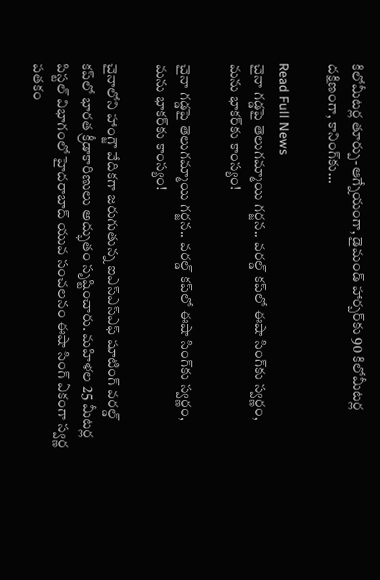కిలోమీటర్ల తూర్పు-ఆగ్నేయంగా, డైమండ్ హార్బర్‌కు 90 కిలోమీటర్ల దక్షిణంగా, కానింగ్‌కు…

Read Full News
చైనా గడ్డపై తెలుగమ్మాయి గర్జన.. వరల్డ్ కప్‌లో ఈషా సింగ్‌కు స్వర్ణం, మను భాకర్‌కు కాంస్యం!

చైనా గడ్డపై తెలుగమ్మాయి గర్జన.. వరల్డ్ కప్‌లో ఈషా సింగ్‌కు స్వర్ణం, మను భాకర్‌కు కాంస్యం!

చైనాలోని హాంగ్జౌ వేదికగా జరుగుతున్న ఐఎస్ఎస్ఎఫ్ షూటింగ్ వరల్డ్ కప్‌లో భారత క్రీడాకారిణులు అద్భుతం సృష్టించారు. మహిళల 25 మీటర్ల పిస్టల్ విభాగంలో హైదరాబాద్ యువ సంచలనం ఈషా సింగ్ ఏకంగా స్వర్ణ పతకం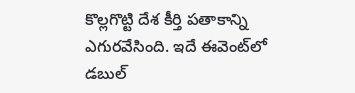కొల్లగొట్టి దేశ కీర్తి పతాకాన్ని ఎగురవేసింది. ఇదే ఈవెంట్‌లో డబుల్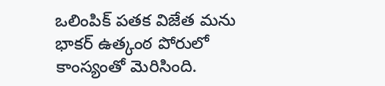ఒలింపిక్ పతక విజేత మను భాకర్ ఉత్కంఠ పోరులో కాంస్యంతో మెరిసింది.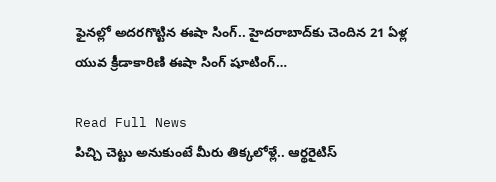ఫైనల్లో అదరగొట్టిన ఈషా సింగ్.. హైదరాబాద్‌కు చెందిన 21 ఏళ్ల యువ క్రీడాకారిణి ఈషా సింగ్ షూటింగ్…

Read Full News
పిచ్చి చెట్టు అనుకుంటే మీరు తిక్కలోళ్లే.. ఆర్థరైటిస్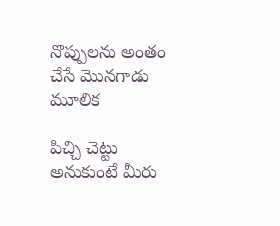నొప్పులను అంతం చేసే మొనగాడు మూలిక

పిచ్చి చెట్టు అనుకుంటే మీరు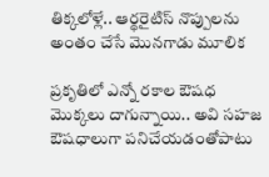తిక్కలోళ్లే.. ఆర్థరైటిస్ నొప్పులను అంతం చేసే మొనగాడు మూలిక

ప్రకృతిలో ఎన్నో రకాల ఔషధ మొక్కలు దాగున్నాయి.. అవి సహజ ఔషధాలుగా పనిచేయడంతోపాటు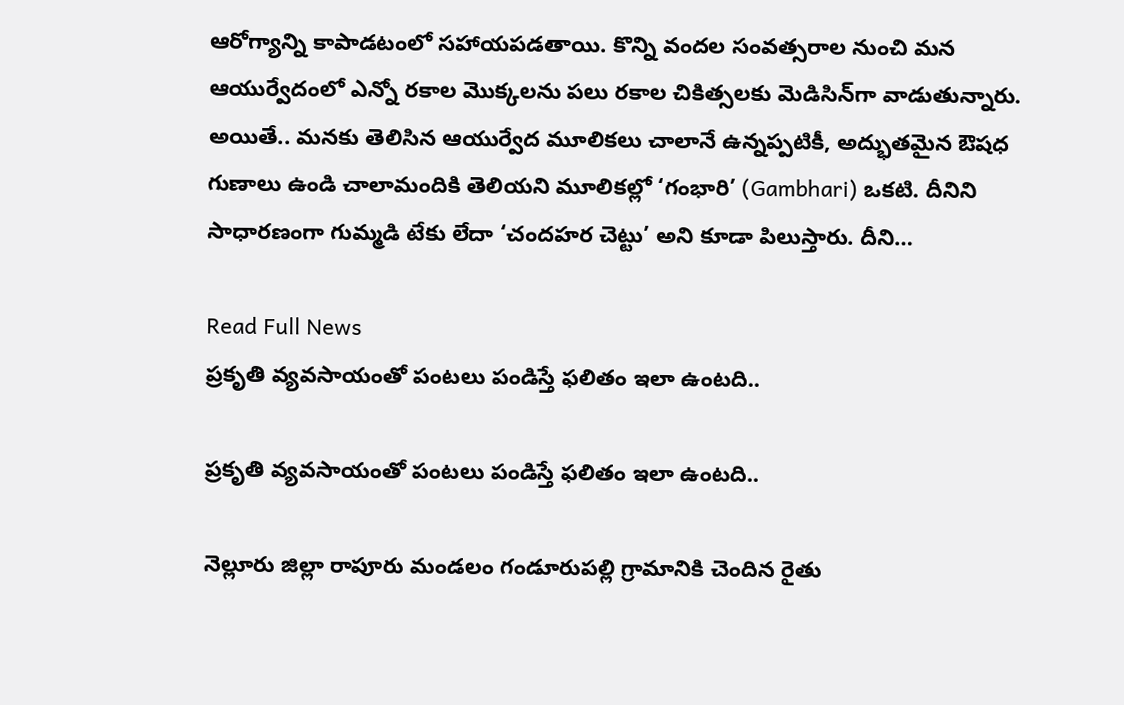ఆరోగ్యాన్ని కాపాడటంలో సహాయపడతాయి. కొన్ని వందల సంవత్సరాల నుంచి మన ఆయుర్వేదంలో ఎన్నో రకాల మొక్కలను పలు రకాల చికిత్సలకు మెడిసిన్‌గా వాడుతున్నారు. అయితే.. మనకు తెలిసిన ఆయుర్వేద మూలికలు చాలానే ఉన్నప్పటికీ, అద్భుతమైన ఔషధ గుణాలు ఉండి చాలామందికి తెలియని మూలికల్లో ‘గంభారి’ (Gambhari) ఒకటి. దీనిని సాధారణంగా గుమ్మడి టేకు లేదా ‘చందహర చెట్టు’ అని కూడా పిలుస్తారు. దీని…

Read Full News
ప్రకృతి వ్యవసాయంతో పంటలు పండిస్తే ఫలితం ఇలా ఉంటది..

ప్రకృతి వ్యవసాయంతో పంటలు పండిస్తే ఫలితం ఇలా ఉంటది..

నెల్లూరు జిల్లా రాపూరు మండలం గండూరుపల్లి గ్రామానికి చెందిన రైతు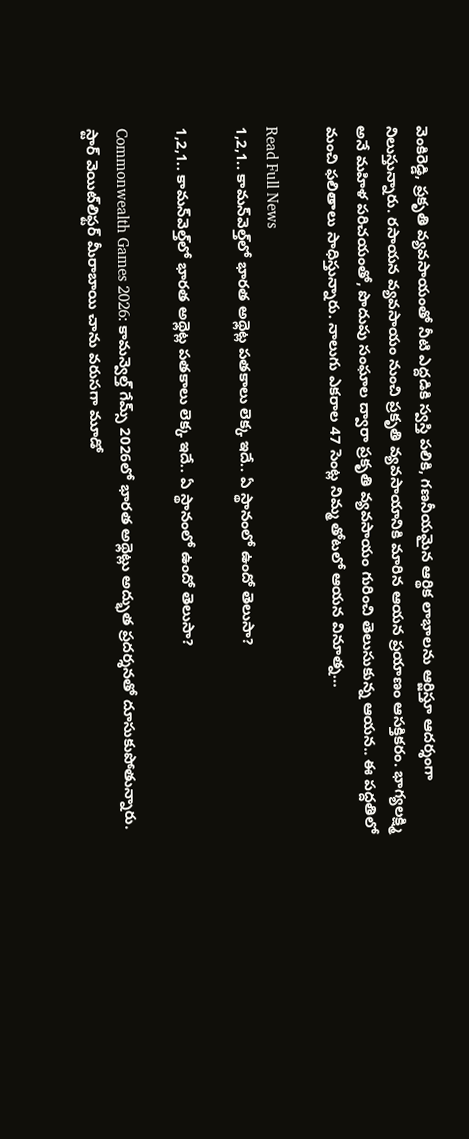వెంకిరెడ్డి, ప్రకృతి వ్యవసాయంతో నీటి ఎద్దడికి స్వస్తి పలికి, గణనీయమైన ఆర్థిక లాభాలను ఆర్జిస్తూ ఆదర్శంగా నిలుస్తున్నారు. రసాయన వ్యవసాయం నుంచి ప్రకృతి వ్యవసాయానికి మారిన ఆయన ప్రయాణం ఆసక్తికరం. భాగ్యలక్ష్మి అనే మహిళ పరిచయంతో, పొదుపు సంఘాల ద్వారా ప్రకృతి వ్యవసాయం గురించి తెలుసుకున్న ఆయన.. ఈ పద్దతిలో మంచి ఫలితాలు సాధిస్తున్నారు. నాలుగు ఎకరాల 47 సెంట్ల నిమ్మ తోటలో ఆయన వినూత్న…

Read Full News
1,2,1.. కామన్‌వెల్త్‌లో భారత అథ్లెట్ల పతకాలు లెక్క ఇదే.. ఏ స్థానంలో ఉందో తెలుసా?

1,2,1.. కామన్‌వెల్త్‌లో భారత అథ్లెట్ల పతకాలు లెక్క ఇదే.. ఏ స్థానంలో ఉందో తెలుసా?

Commonwealth Games 2026: కామన్వెల్త్ గేమ్స్ 2026లో భారత అథ్లెట్లు అద్భుత ప్రదర్శనతో దూసుకుపోతున్నారు. స్టార్ వెయిట్‌లిఫ్టర్ మీరాబాయి చాను వరుసగా మూడో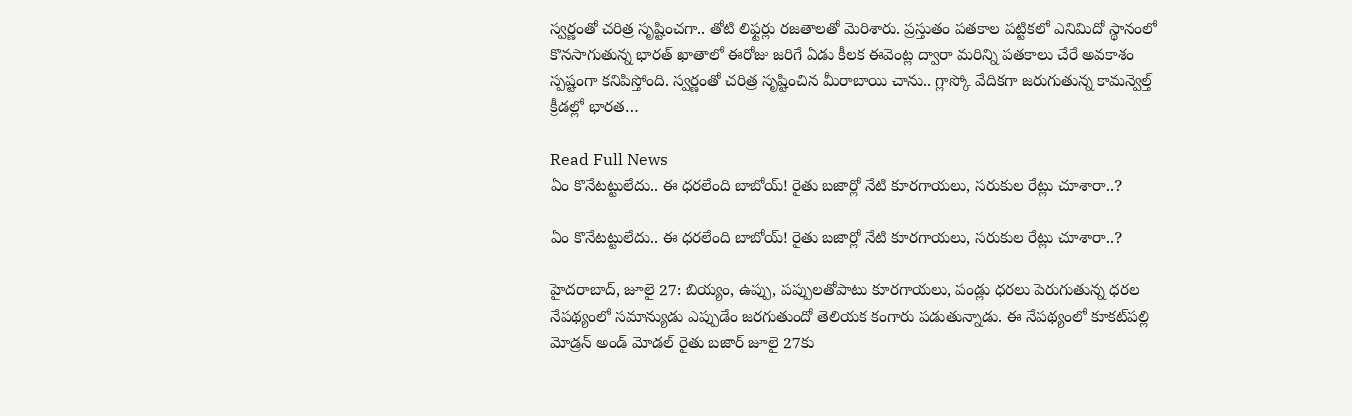స్వర్ణంతో చరిత్ర సృష్టించగా.. తోటి లిఫ్టర్లు రజతాలతో మెరిశారు. ప్రస్తుతం పతకాల పట్టికలో ఎనిమిదో స్థానంలో కొనసాగుతున్న భారత్ ఖాతాలో ఈరోజు జరిగే ఏడు కీలక ఈవెంట్ల ద్వారా మరిన్ని పతకాలు చేరే అవకాశం స్పష్టంగా కనిపిస్తోంది. స్వర్ణంతో చరిత్ర సృష్టించిన మీరాబాయి చాను.. గ్లాస్కో వేదికగా జరుగుతున్న కామన్వెల్త్ క్రీడల్లో భారత…

Read Full News
ఏం కొనేటట్టులేదు.. ఈ ధరలేంది బాబోయ్! రైతు బజార్లో నేటి కూరగాయలు, సరుకుల రేట్లు చూశారా..?

ఏం కొనేటట్టులేదు.. ఈ ధరలేంది బాబోయ్! రైతు బజార్లో నేటి కూరగాయలు, సరుకుల రేట్లు చూశారా..?

హైదరాబాద్, జూలై 27: బియ్యం, ఉప్పు, పప్పులతోపాటు కూరగాయలు, పండ్లు ధరలు పెరుగుతున్న ధరల నేపథ్యంలో సమాన్యుడు ఎప్పుడేం జరగుతుందో తెలియక కంగారు పడుతున్నాడు. ఈ నేపథ్యంలో కూకట్‌పల్లి మోడ్రన్ అండ్ మోడల్ రైతు బజార్ జూలై 27కు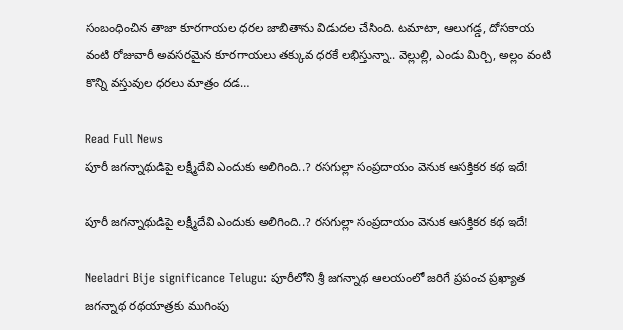సంబంధించిన తాజా కూరగాయల ధరల జాబితాను విడుదల చేసింది. టమాటా, ఆలుగడ్డ, దోసకాయ వంటి రోజువారీ అవసరమైన కూరగాయలు తక్కువ ధరకే లభిస్తున్నా.. వెల్లుల్లి, ఎండు మిర్చి, అల్లం వంటి కొన్ని వస్తువుల ధరలు మాత్రం దడ…

Read Full News
పూరీ జగన్నాథుడిపై లక్ష్మీదేవి ఎందుకు అలిగింది..? రసగుల్లా సంప్రదాయం వెనుక ఆసక్తికర కథ ఇదే!

పూరీ జగన్నాథుడిపై లక్ష్మీదేవి ఎందుకు అలిగింది..? రసగుల్లా సంప్రదాయం వెనుక ఆసక్తికర కథ ఇదే!

Neeladri Bije significance Telugu: పూరీలోని శ్రీ జగన్నాథ ఆలయంలో జరిగే ప్రపంచ ప్రఖ్యాత జగన్నాథ రథయాత్రకు ముగింపు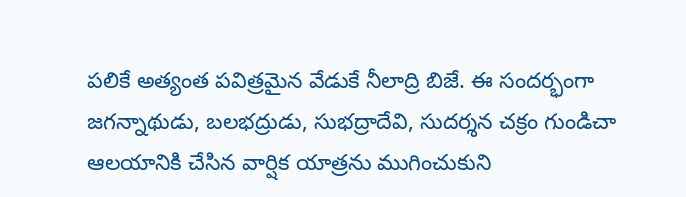పలికే అత్యంత పవిత్రమైన వేడుకే నీలాద్రి బిజే. ఈ సందర్భంగా జగన్నాథుడు, బలభద్రుడు, సుభద్రాదేవి, సుదర్శన చక్రం గుండిచా ఆలయానికి చేసిన వార్షిక యాత్రను ముగించుకుని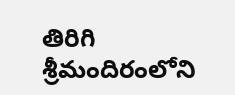తిరిగి శ్రీమందిరంలోని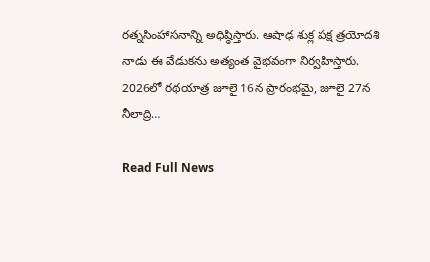రత్నసింహాసనాన్ని అధిష్ఠిస్తారు. ఆషాఢ శుక్ల పక్ష త్రయోదశి నాడు ఈ వేడుకను అత్యంత వైభవంగా నిర్వహిస్తారు. 2026లో రథయాత్ర జూలై 16న ప్రారంభమై, జూలై 27న నీలాద్రి…

Read Full News